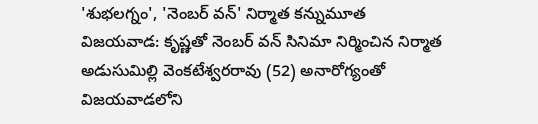'శుభలగ్నం', 'నెంబర్ వన్' నిర్మాత కన్నుమూత
విజయవాడ: కృష్ణతో నెంబర్ వన్ సినిమా నిర్మించిన నిర్మాత అడుసుమిల్లి వెంకటేశ్వరరావు (52) అనారోగ్యంతో విజయవాడలోని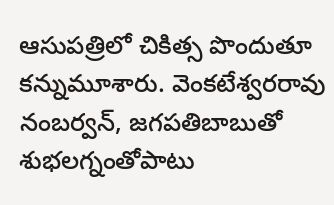ఆసుపత్రిలో చికిత్స పొందుతూ కన్నుమూశారు. వెంకటేశ్వరరావు నంబర్వన్, జగపతిబాబుతో శుభలగ్నంతోపాటు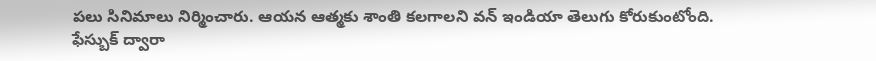పలు సినిమాలు నిర్మించారు. ఆయన ఆత్మకు శాంతి కలగాలని వన్ ఇండియా తెలుగు కోరుకుంటోంది.
ఫేస్బుక్ ద్వారా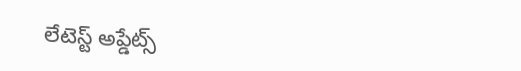లేటెస్ట్ అప్డేట్స్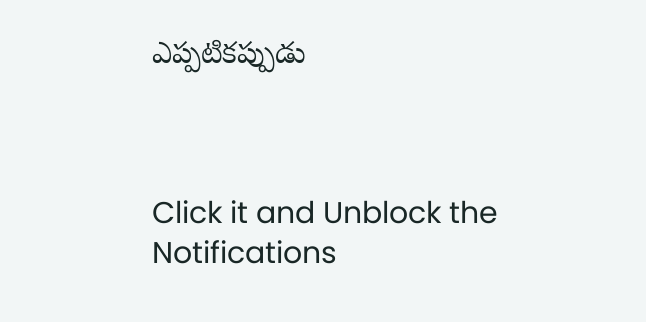ఎప్పటికప్పుడు



Click it and Unblock the Notifications